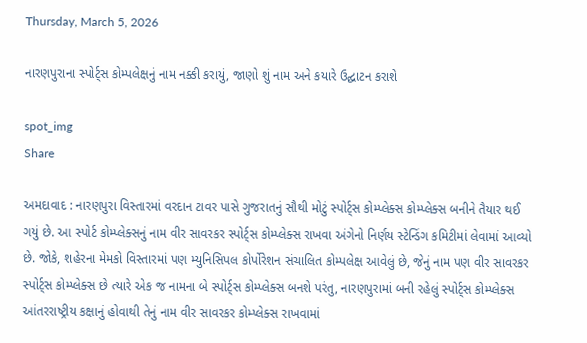Thursday, March 5, 2026

નારણપુરાના સ્પોર્ટ્સ કોમ્પલેક્ષનું નામ નક્કી કરાયું, જાણો શું નામ અને કયારે ઉદ્ઘાટન કરાશે

spot_img
Share

અમદાવાદ : નારણપુરા વિસ્તારમાં વરદાન ટાવર પાસે ગુજરાતનું સૌથી મોટું સ્પોર્ટ્સ કોમ્પ્લેક્સ કોમ્પ્લેક્સ બનીને તૈયાર થઈ ગયું છે. આ સ્પોર્ટ કોમ્પ્લેક્સનું નામ વીર સાવરકર સ્પોર્ટ્સ કોમ્પ્લેક્સ રાખવા અંગેનો નિર્ણય સ્ટેન્ડિંગ કમિટીમાં લેવામાં આવ્યો છે. જોકે, શહેરના મેમકો વિસ્તારમાં પણ મ્યુનિસિપલ કોર્પોરેશન સંચાલિત કોમ્પલેક્ષ આવેલું છે, જેનું નામ પણ વીર સાવરકર સ્પોર્ટ્સ કોમ્પ્લેક્સ છે ત્યારે એક જ નામના બે સ્પોર્ટ્સ કોમ્પ્લેક્સ બનશે પરંતુ, નારણપુરામાં બની રહેલું સ્પોર્ટ્સ કોમ્પ્લેક્સ આંતરરાષ્ટ્રીય કક્ષાનું હોવાથી તેનું નામ વીર સાવરકર કોમ્પ્લેક્સ રાખવામાં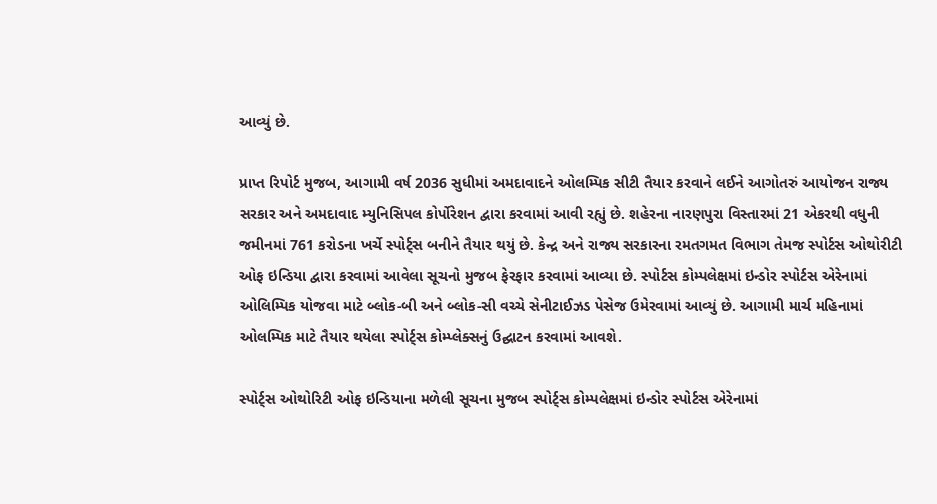આવ્યું છે.

પ્રાપ્ત રિપોર્ટ મુજબ, આગામી વર્ષ 2036 સુધીમાં અમદાવાદને ઓલમ્પિક સીટી તૈયાર કરવાને લઈને આગોતરું આયોજન રાજ્ય સરકાર અને અમદાવાદ મ્યુનિસિપલ કોર્પોરેશન દ્વારા કરવામાં આવી રહ્યું છે. શહેરના નારણપુરા વિસ્તારમાં 21 એકરથી વધુની જમીનમાં 761 કરોડના ખર્ચે સ્પોર્ટ્સ બનીને તૈયાર થયું છે. કેન્દ્ર અને રાજ્ય સરકારના રમતગમત વિભાગ તેમજ સ્પોર્ટસ ઓથોરીટી ઓફ ઇન્ડિયા દ્વારા કરવામાં આવેલા સૂચનો મુજબ ફેરફાર કરવામાં આવ્યા છે. સ્પોર્ટસ કોમ્પલેક્ષમાં ઇન્ડોર સ્પોર્ટસ એરેનામાં ઓલિમ્પિક યોજવા માટે બ્લોક-બી અને બ્લોક-સી વચ્ચે સેનીટાઈઝડ પેસેજ ઉમેરવામાં આવ્યું છે. આગામી માર્ચ મહિનામાં ઓલમ્પિક માટે તૈયાર થયેલા સ્પોર્ટ્સ કોમ્પ્લેક્સનું ઉદ્ઘાટન કરવામાં આવશે.

સ્પોર્ટ્સ ઓથોરિટી ઓફ ઇન્ડિયાના મળેલી સૂચના મુજબ સ્પોર્ટ્સ કોમ્પલેક્ષમાં ઇન્ડોર સ્પોર્ટસ એરેનામાં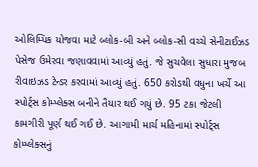ઓલિમ્પિક યોજવા માટે બ્લોક-બી અને બ્લોક-સી વચ્ચે સેનીટાઈઝડ પેસેજ ઉમેરવા જણાવવામાં આવ્યું હતું. જે સુચવેલા સુધારા મુજબ રીવાઇઝડ ટેન્ડર કરવામાં આવ્યું હતું. 650 કરોડથી વધુના ખર્ચે આ સ્પોર્ટ્સ કોમ્પ્લેક્સ બનીને તૈયાર થઈ ગયું છે. 95 ટકા જેટલી કામગીરી પૂર્ણ થઈ ગઈ છે. આગામી માર્ચ મહિનામાં સ્પોર્ટ્સ કોમ્પ્લેક્સનું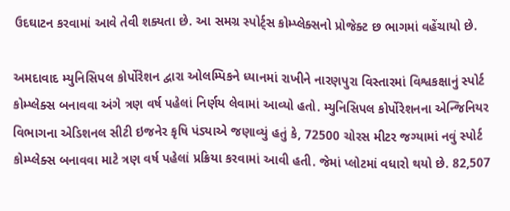ઉદઘાટન કરવામાં આવે તેવી શક્યતા છે. આ સમગ્ર સ્પોર્ટ્સ કોમ્પ્લેક્સનો પ્રોજેક્ટ છ ભાગમાં વહેંચાયો છે.

અમદાવાદ મ્યુનિસિપલ કોર્પોરેશન દ્વારા ઓલમ્પિકને ધ્યાનમાં રાખીને નારણપુરા વિસ્તારમાં વિશ્વકક્ષાનું સ્પોર્ટ કોમ્પ્લેક્સ બનાવવા અંગે ત્રણ વર્ષ પહેલાં નિર્ણય લેવામાં આવ્યો હતો. મ્યુનિસિપલ કોર્પોરેશનના એન્જિનિયર વિભાગના એડિશનલ સીટી ઇજનેર કૃષિ પંડ્યાએ જણાવ્યું હતું કે, 72500 ચોરસ મીટર જગ્યામાં નવું સ્પોર્ટ કોમ્પ્લેક્સ બનાવવા માટે ત્રણ વર્ષ પહેલાં પ્રક્રિયા કરવામાં આવી હતી. જેમાં પ્લોટમાં વધારો થયો છે. 82,507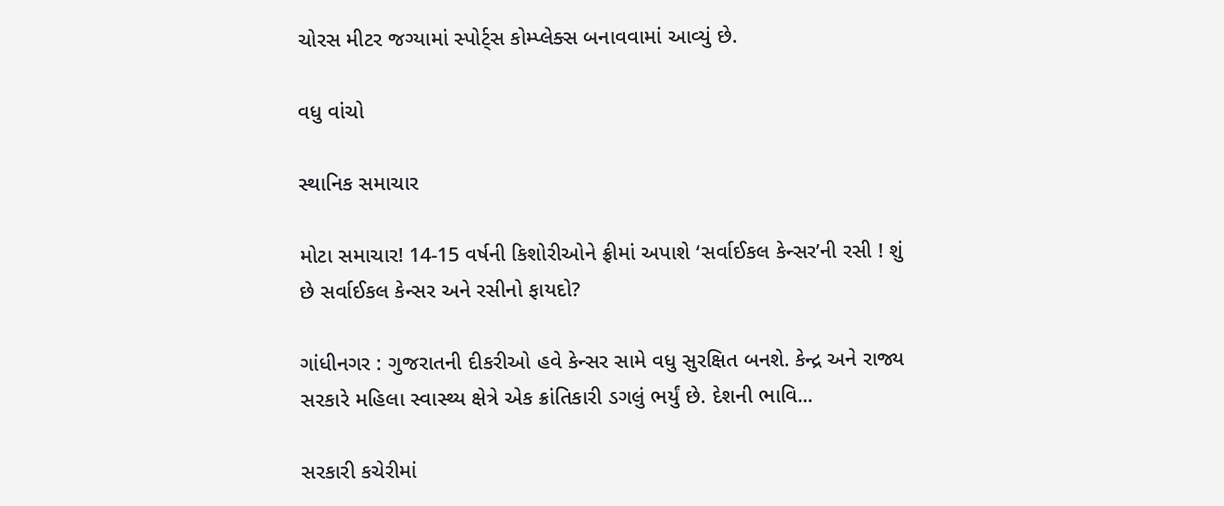ચોરસ મીટર જગ્યામાં સ્પોર્ટ્સ કોમ્પ્લેક્સ બનાવવામાં આવ્યું છે.

વધુ વાંચો

સ્થાનિક સમાચાર

મોટા સમાચાર! 14-15 વર્ષની કિશોરીઓને ફ્રીમાં અપાશે ‘સર્વાઈકલ કેન્સર’ની રસી ! શું છે સર્વાઈકલ કેન્સર અને રસીનો ફાયદો?

ગાંધીનગર : ગુજરાતની દીકરીઓ હવે કેન્સર સામે વધુ સુરક્ષિત બનશે. કેન્દ્ર અને રાજ્ય સરકારે મહિલા સ્વાસ્થ્ય ક્ષેત્રે એક ક્રાંતિકારી ડગલું ભર્યું છે. દેશની ભાવિ...

સરકારી કચેરીમાં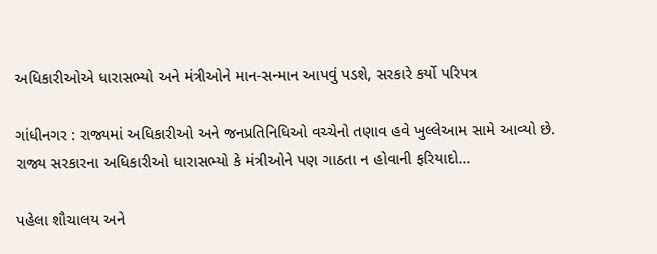અધિકારીઓએ ધારાસભ્યો અને મંત્રીઓને માન-સન્માન આપવું પડશે, સરકારે કર્યો પરિપત્ર

ગાંધીનગર : રાજ્યમાં અધિકારીઓ અને જનપ્રતિનિધિઓ વચ્ચેનો તણાવ હવે ખુલ્લેઆમ સામે આવ્યો છે. રાજ્ય સરકારના અધિકારીઓ ધારાસભ્યો કે મંત્રીઓને પણ ગાઠતા ન હોવાની ફરિયાદો...

પહેલા શૌચાલય અને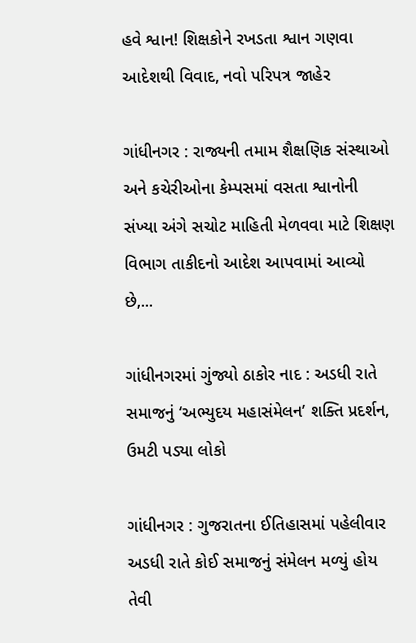હવે શ્વાન! શિક્ષકોને રખડતા શ્વાન ગણવા આદેશથી વિવાદ, નવો પરિપત્ર જાહેર

ગાંધીનગર : રાજ્યની તમામ શૈક્ષણિક સંસ્થાઓ અને કચેરીઓના કેમ્પસમાં વસતા શ્વાનોની સંખ્યા અંગે સચોટ માહિતી મેળવવા માટે શિક્ષણ વિભાગ તાકીદનો આદેશ આપવામાં આવ્યો છે,...

ગાંધીનગરમાં ગુંજ્યો ઠાકોર નાદ : અડધી રાતે સમાજનું ‘અભ્યુદય મહાસંમેલન’ શક્તિ પ્રદર્શન, ઉમટી પડ્યા લોકો

ગાંધીનગર : ગુજરાતના ઈતિહાસમાં પહેલીવાર અડધી રાતે કોઈ સમાજનું સંમેલન મળ્યું હોય તેવી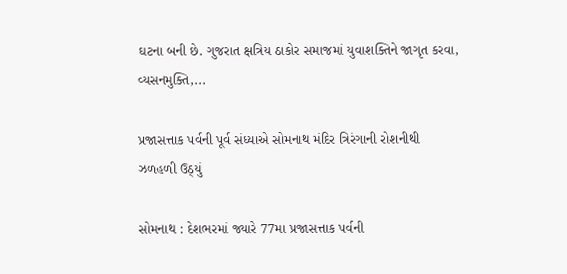ઘટના બની છે. ગુજરાત ક્ષત્રિય ઠાકોર સમાજમાં યુવાશક્તિને જાગૃત કરવા, વ્યસનમુક્તિ,...

પ્રજાસત્તાક પર્વની પૂર્વ સંધ્યાએ સોમનાથ મંદિર ત્રિરંગાની રોશનીથી ઝળહળી ઉઠ્યું

સોમનાથ : દેશભરમાં જ્યારે 77મા પ્રજાસત્તાક પર્વની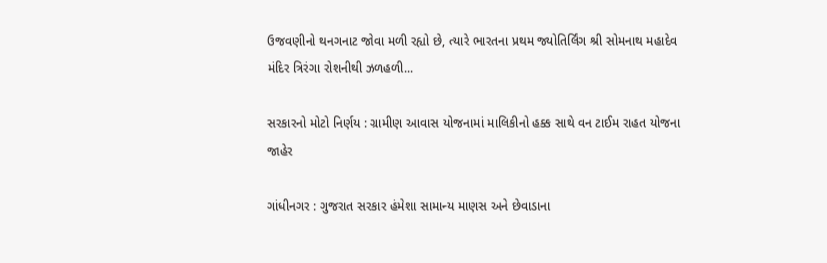ઉજવણીનો થનગનાટ જોવા મળી રહ્યો છે, ત્યારે ભારતના પ્રથમ જ્યોતિર્લિંગ શ્રી સોમનાથ મહાદેવ મંદિર ત્રિરંગા રોશનીથી ઝળહળી...

સરકારનો મોટો નિર્ણય : ગ્રામીણ આવાસ યોજનામાં માલિકીનો હક્ક સાથે વન ટાઈમ રાહત યોજના જાહેર

ગાંધીનગર : ગુજરાત સરકાર હંમેશા સામાન્ય માણસ અને છેવાડાના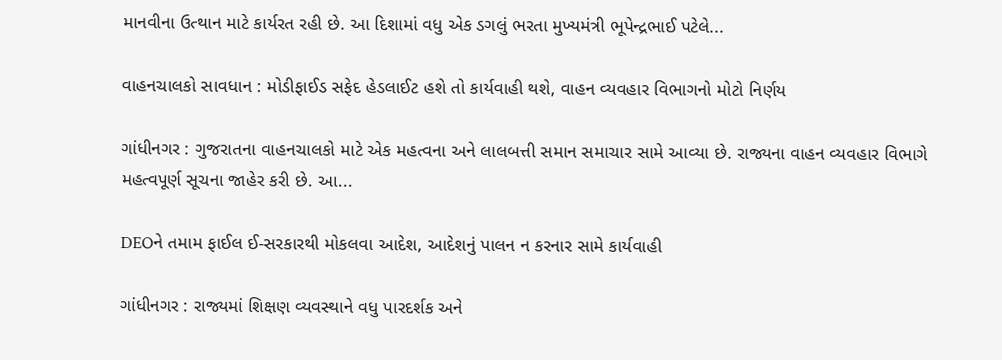માનવીના ઉત્થાન માટે કાર્યરત રહી છે. આ દિશામાં વધુ એક ડગલું ભરતા મુખ્યમંત્રી ભૂપેન્દ્રભાઈ પટેલે...

વાહનચાલકો સાવધાન : મોડીફાઈડ સફેદ હેડલાઈટ હશે તો કાર્યવાહી થશે, વાહન વ્યવહાર વિભાગનો મોટો નિર્ણય

ગાંધીનગર : ગુજરાતના વાહનચાલકો માટે એક મહત્વના અને લાલબત્તી સમાન સમાચાર સામે આવ્યા છે. રાજ્યના વાહન વ્યવહાર વિભાગે મહત્વપૂર્ણ સૂચના જાહેર કરી છે. આ...

DEOને તમામ ફાઈલ ઈ-સરકારથી મોકલવા આદેશ, આદેશનું પાલન ન કરનાર સામે કાર્યવાહી

ગાંધીનગર : રાજ્યમાં શિક્ષણ વ્યવસ્થાને વધુ પારદર્શક અને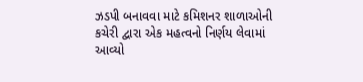ઝડપી બનાવવા માટે કમિશનર શાળાઓની કચેરી દ્વારા એક મહત્વનો નિર્ણય લેવામાં આવ્યો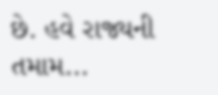છે. હવે રાજ્યની તમામ...